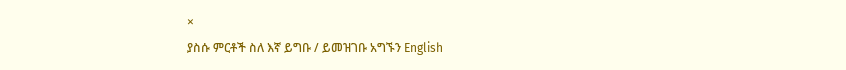×
ያስሱ ምርቶች ስለ እኛ ይግቡ / ይመዝገቡ አግኙን English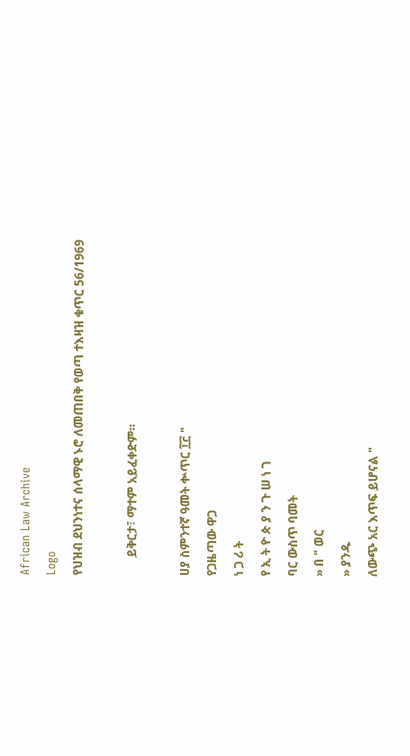African Law Archive
Logo
የህዝብ ደህንነተና ሰላማዊ ኑሮ ለመጠበቅ የወጣ ተእዛዝ ቁጥር 56/1969

      ይቅርታ፣ ማተም አይፈቀድም።

ሀያ ስምንተኛ ዓመት ቍጥር ፲፫ "
የጋዜጣው ዋጋ
ነ ጋ ሪ ት
የ ኢ ት ዮ ጵ ያ ን ጉ ሠ ነ ገ
ባር ውስጥ ባመት
» በ " ወር
» ያንዱ
ለውጭ አር እጥፍ ይሆናል "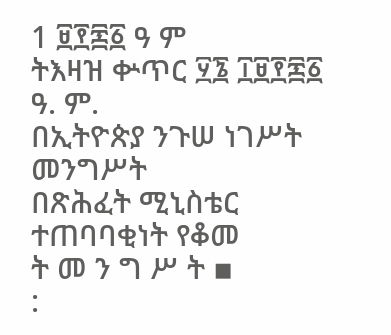1 ፱፻፷፩ ዓ ም
ትእዛዝ ቍጥር ፶፮ ፲፱፻፷፩ ዓ. ም.
በኢትዮጵያ ንጉሠ ነገሥት መንግሥት
በጽሕፈት ሚኒስቴር ተጠባባቂነት የቆመ
ት መ ን ግ ሥ ት ▪
: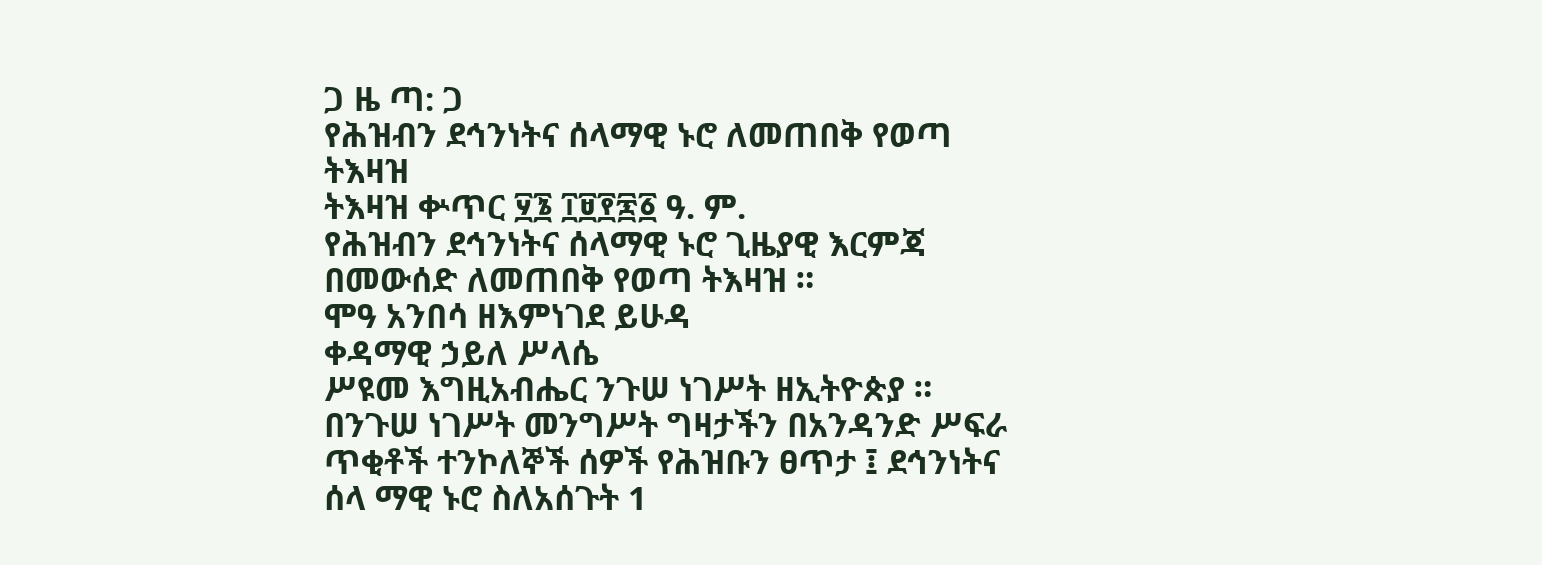ጋ ዜ ጣ: ጋ
የሕዝብን ደኅንነትና ሰላማዊ ኑሮ ለመጠበቅ የወጣ ትእዛዝ
ትእዛዝ ቍጥር ፶፮ ፲፱፻፷፩ ዓ. ም.
የሕዝብን ደኅንነትና ሰላማዊ ኑሮ ጊዜያዊ እርምጃ በመውሰድ ለመጠበቅ የወጣ ትእዛዝ ።
ሞዓ አንበሳ ዘእምነገደ ይሁዳ
ቀዳማዊ ኃይለ ሥላሴ
ሥዩመ እግዚአብሔር ንጉሠ ነገሥት ዘኢትዮጵያ ። በንጉሠ ነገሥት መንግሥት ግዛታችን በአንዳንድ ሥፍራ ጥቂቶች ተንኮለኞች ሰዎች የሕዝቡን ፀጥታ ፤ ደኅንነትና ሰላ ማዊ ኑሮ ስለአሰጉት 1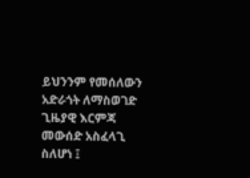ይህንንም የመሰለውን አድራጎት ለማስወገድ ጊዜያዊ እርምጃ መውሰድ አስፈላጊ ስለሆነ ፤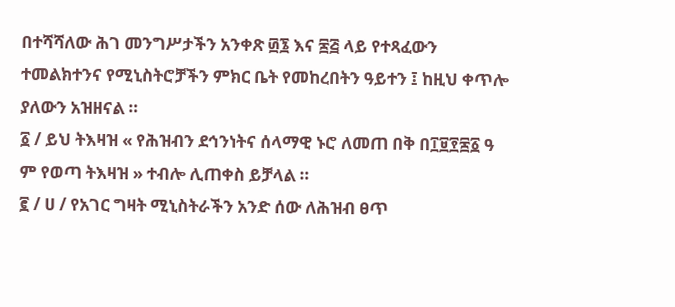በተሻሻለው ሕገ መንግሥታችን አንቀጽ ፴፮ እና ፷፭ ላይ የተጻፈውን ተመልክተንና የሚኒስትሮቻችን ምክር ቤት የመከረበትን ዓይተን ፤ ከዚህ ቀጥሎ ያለውን አዝዘናል ።
፩ / ይህ ትእዛዝ « የሕዝብን ደኅንነትና ሰላማዊ ኑሮ ለመጠ በቅ በ፲፱፻፷፩ ዓ ም የወጣ ትእዛዝ » ተብሎ ሊጠቀስ ይቻላል ።
፪ / ሀ / የአገር ግዛት ሚኒስትራችን አንድ ሰው ለሕዝብ ፀጥ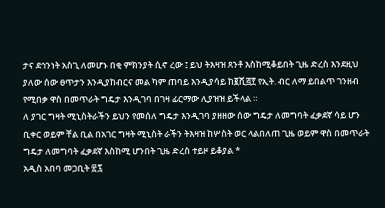ታና ደኅንነት አስጊ ለመሆኑ በቂ ምክንያት ሲኖ ረው ፤ ይህ ትእዛዝ ጸንቶ እስከሚቆይበት ጊዜ ድረስ እንደዚህ ያለው ሰው ፀጥታን እንዲያከብርና መል ካም ጠባይ እንዲያሳይ ከ፪ሺ፭፻ የኢት. ብር ለማ ይበልጥ ገንዘብ የሚበቃ ዋስ በመጥራት ግዴታ እንዲገባ በገዛ ፊርማው ሊያዝዝ ይችላል ።
ለ ያገር ግዛት ሚኒስትራችን ይህን የመሰለ ግዴታ እንዲገባ ያዘዘው ሰው ግዴታ ለመግባት ፈቃደኛ ሳይ ሆን ቢቀር ወይም ቸል ቢል በአገር ግዛት ሚኒስት ራችን ትእዛዝ ከሦስት ወር ላልበለጠ ጊዜ ወይም ዋስ በመጥራት ግዴታ ለመግባት ፈቃደኛ እስከሚ ሆንበት ጊዜ ድረስ ተይዞ ይቆያል *
አዲስ አበባ መጋቢት ፳፯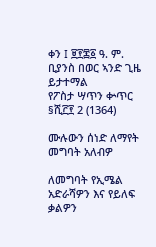ቀን I ፱፻፷፩ ዓ. ም.
ቢያንስ በወር ኣንድ ጊዜ ይታተማል
የፖስታ ሣጥን ቍጥር §ሺ፫፻ 2 (1364)

ሙሉውን ሰነድ ለማየት መግባት አለብዎ

ለመግባት የኢሜል አድራሻዎን እና የይለፍ ቃልዎን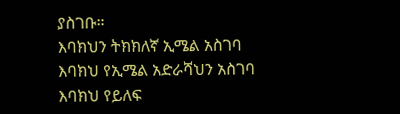ያስገቡ።
እባክህን ትክክለኛ ኢሜል አስገባ
እባክህ የኢሜል አድራሻህን አስገባ
እባክህ የይለፍ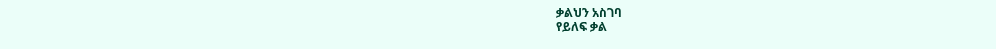ቃልህን አስገባ
የይለፍ ቃል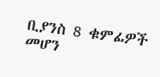ቢያንስ 8 ቁምፊዎች መሆን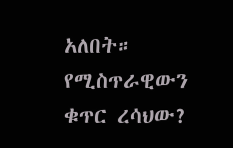አለበት።
የሚስጥራዊውን ቁጥር ረሳህው?